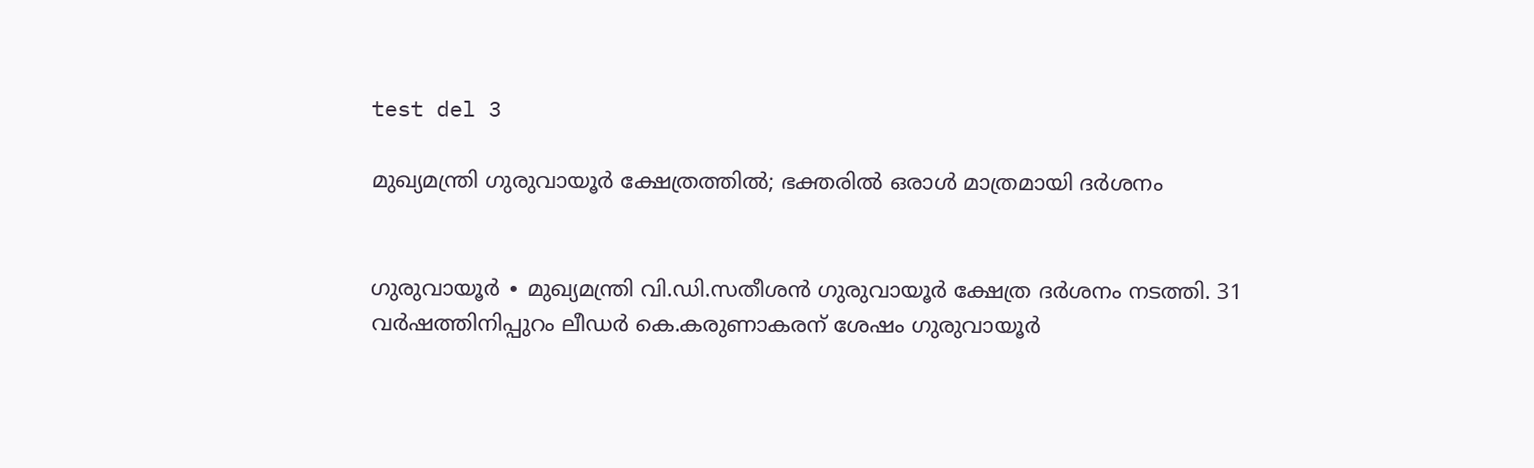test del 3

മുഖ്യമന്ത്രി ഗുരുവായൂർ ക്ഷേത്രത്തിൽ; ഭക്തരിൽ ഒരാൾ മാത്രമായി ദർശനം


ഗുരുവായൂർ ∙ മുഖ്യമന്ത്രി വി.ഡി.സതീശൻ ഗുരുവായൂർ ക്ഷേത്ര ദർശനം നടത്തി. 31 വർഷത്തിനിപ്പുറം ലീഡർ കെ.കരുണാകരന് ശേഷം ഗുരുവായൂർ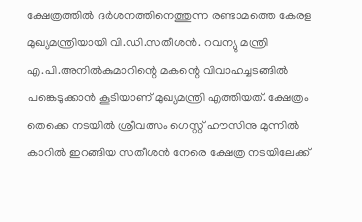ക്ഷേത്രത്തിൽ ദർശനത്തിനെത്തുന്ന രണ്ടാമത്തെ കേരള മുഖ്യമന്ത്രിയായി വി.ഡി.സതീശൻ. റവന്യു മന്ത്രി എ.പി.അനിൽകുമാറിന്റെ മകന്റെ വിവാഹച്ചടങ്ങിൽ പങ്കെടുക്കാൻ കൂടിയാണ് മുഖ്യമന്ത്രി എത്തിയത്. ക്ഷേത്രം തെക്കെ നടയിൽ ശ്രീവത്സം ഗെസ്റ്റ് ഹൗസിനു മുന്നിൽ കാറിൽ ഇറങ്ങിയ സതീശൻ നേരെ ക്ഷേത്ര നടയിലേക്ക്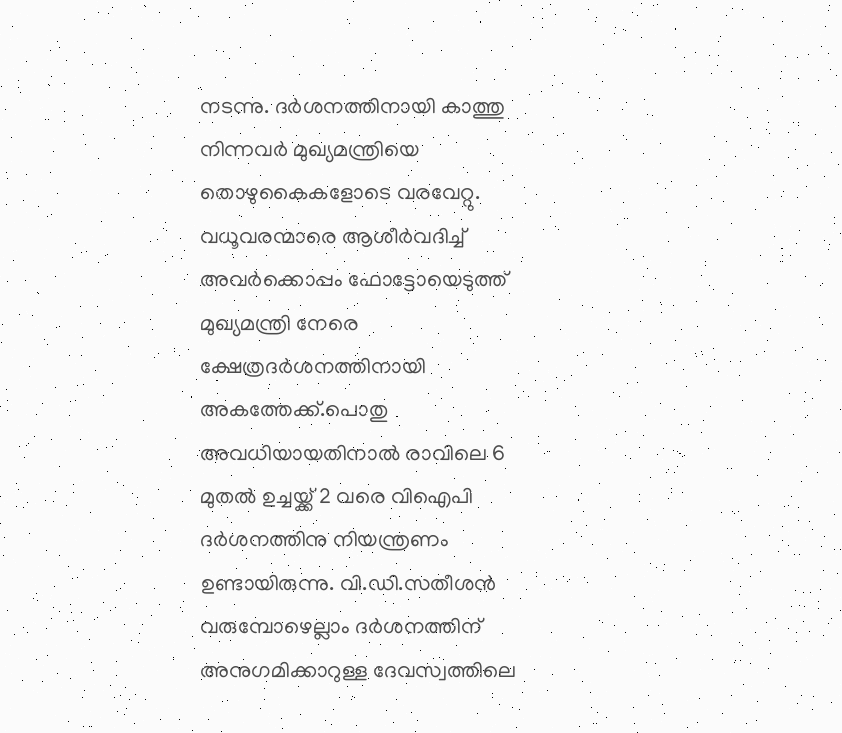നടന്നു. ദർശനത്തിനായി കാത്തു നിന്നവർ മുഖ്യമന്ത്രിയെ തൊഴുകൈകളോടെ വരവേറ്റു. വധൂവരന്മാരെ ആശീർവദിച്ച് അവർക്കൊപ്പം ഫോട്ടോയെടുത്ത് മുഖ്യമന്ത്രി നേരെ ക്ഷേത്രദർശനത്തിനായി അകത്തേക്ക്.പൊതു അവധിയായതിനാൽ രാവിലെ 6 മുതൽ ഉച്ചയ്ക്ക് 2 വരെ വിഐപി ദർശനത്തിനു നിയന്ത്രണം ഉണ്ടായിരുന്നു. വി.ഡി.സതീശൻ വരുമ്പോഴെല്ലാം ദർശനത്തിന് അനുഗമിക്കാറുള്ള ദേവസ്വത്തിലെ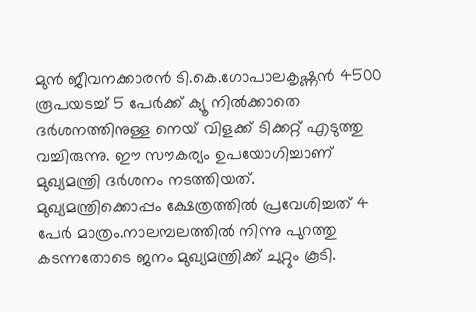മുൻ ജീവനക്കാരൻ ടി.കെ.ഗോപാലകൃഷ്ണൻ 4500 രൂപയടച്ച് 5 പേർക്ക് ക്യൂ നിൽക്കാതെ ദർശനത്തിനുള്ള നെയ് വിളക്ക് ടിക്കറ്റ് എടുത്തു വച്ചിരുന്നു. ഈ സൗകര്യം ഉപയോഗിച്ചാണ് മുഖ്യമന്ത്രി ദർശനം നടത്തിയത്. മുഖ്യമന്ത്രിക്കൊപ്പം ക്ഷേത്രത്തിൽ പ്രവേശിച്ചത് 4 പേർ മാത്രം.നാലമ്പലത്തിൽ നിന്നു പുറത്തു കടന്നതോടെ ജനം മുഖ്യമന്ത്രിക്ക് ചുറ്റും കൂടി.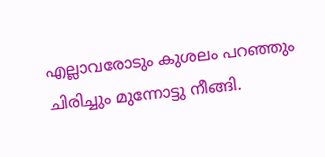എല്ലാവരോടും കുശലം പറഞ്ഞും ചിരിച്ചും മുന്നോട്ടു നീങ്ങി.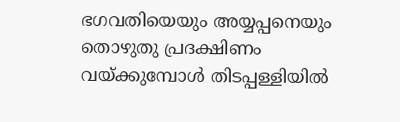ഭഗവതിയെയും അയ്യപ്പനെയും തൊഴുതു പ്രദക്ഷിണം വയ്ക്കുമ്പോൾ തിടപ്പള്ളിയിൽ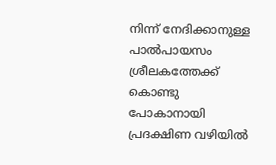നിന്ന് നേദിക്കാനുള്ള പാൽപായസം ശ്രീലകത്തേക്ക് കൊണ്ടു പോകാനായി പ്രദക്ഷിണ വഴിയിൽ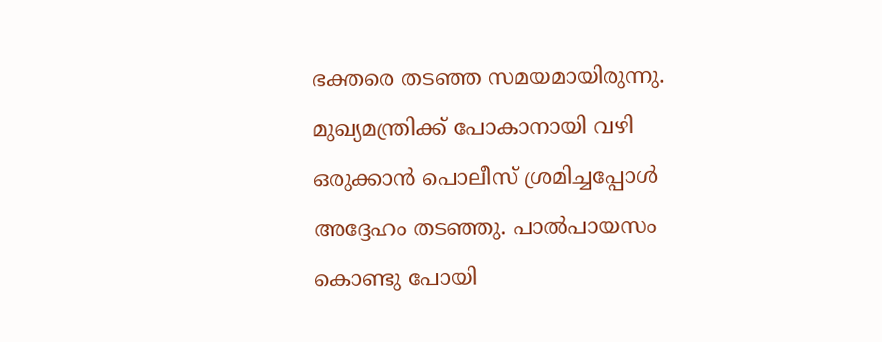ഭക്തരെ തടഞ്ഞ സമയമായിരുന്നു. മുഖ്യമന്ത്രിക്ക് പോകാനായി വഴി ഒരുക്കാൻ പൊലീസ് ശ്രമിച്ചപ്പോൾ അദ്ദേഹം തടഞ്ഞു. പാൽപായസം കൊണ്ടു പോയി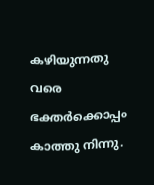കഴിയുന്നതു വരെ ഭക്തർക്കൊപ്പം കാത്തു നിന്നു.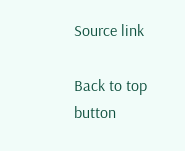Source link

Back to top button